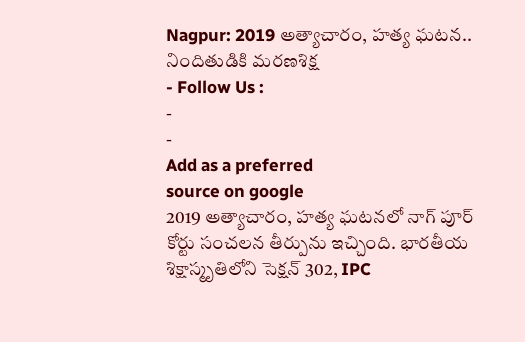Nagpur: 2019 అత్యాచారం, హత్య ఘటన.. నిందితుడికి మరణశిక్ష
- Follow Us :
-
-
Add as a preferred
source on google
2019 అత్యాచారం, హత్య ఘటనలో నాగ్ పూర్ కోర్టు సంచలన తీర్పును ఇచ్చింది. భారతీయ శిక్షాస్మృతిలోని సెక్షన్ 302, IPC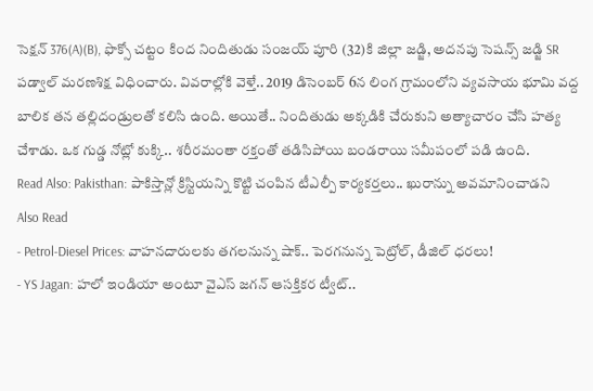సెక్షన్ 376(A)(B), ఫొక్సో చట్టం కింద నిందితుడు సంజయ్ పూరి (32)కి జిల్లా జడ్జి, అదనపు సెషన్స్ జడ్జి SR పడ్వాల్ మరణశిక్ష విధించారు. వివరాల్లోకి వెళ్తే.. 2019 డిసెంబర్ 6న లింగ గ్రామంలోని వ్యవసాయ భూమి వద్ద బాలిక తన తల్లిదండ్రులతో కలిసి ఉంది. అయితే.. నిందితుడు అక్కడికి చేరుకుని అత్యాచారం చేసి హత్య చేశాడు. ఒక గుడ్డ నోట్లో కుక్కి.. శరీరమంతా రక్తంతో తడిసిపోయి బండరాయి సమీపంలో పడి ఉంది.
Read Also: Pakisthan: పాకిస్తాన్లో క్రిస్టియన్ని కొట్టి చంపిన టీఎల్పీ కార్యకర్తలు.. ఖురాన్ను అవమానించాడని
Also Read
- Petrol-Diesel Prices: వాహనదారులకు తగలనున్న షాక్.. పెరగనున్న పెట్రోల్, డీజిల్ ధరలు!
- YS Jagan: హలో ఇండియా అంటూ వైఎస్ జగన్ ఆసక్తికర ట్వీట్..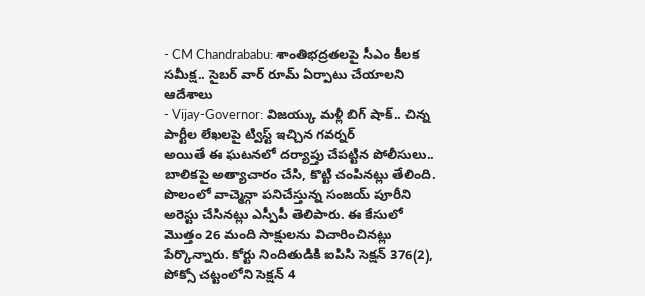- CM Chandrababu: శాంతిభద్రతలపై సీఎం కీలక సమీక్ష.. సైబర్ వార్ రూమ్ ఏర్పాటు చేయాలని ఆదేశాలు
- Vijay-Governor: విజయ్కు మళ్లీ బిగ్ షాక్.. చిన్న పార్టీల లేఖలపై ట్విస్ట్ ఇచ్చిన గవర్నర్
అయితే ఈ ఘటనలో దర్యాప్తు చేపట్టిన పోలీసులు.. బాలికపై అత్యాచారం చేసి, కొట్టి చంపినట్లు తేలింది. పొలంలో వాచ్మెన్గా పనిచేస్తున్న సంజయ్ పూరీని అరెస్టు చేసినట్లు ఎస్పీపీ తెలిపారు. ఈ కేసులో మొత్తం 26 మంది సాక్షులను విచారించినట్లు పేర్కొన్నారు. కోర్టు నిందితుడికి ఐపిసి సెక్షన్ 376(2), పోక్సో చట్టంలోని సెక్షన్ 4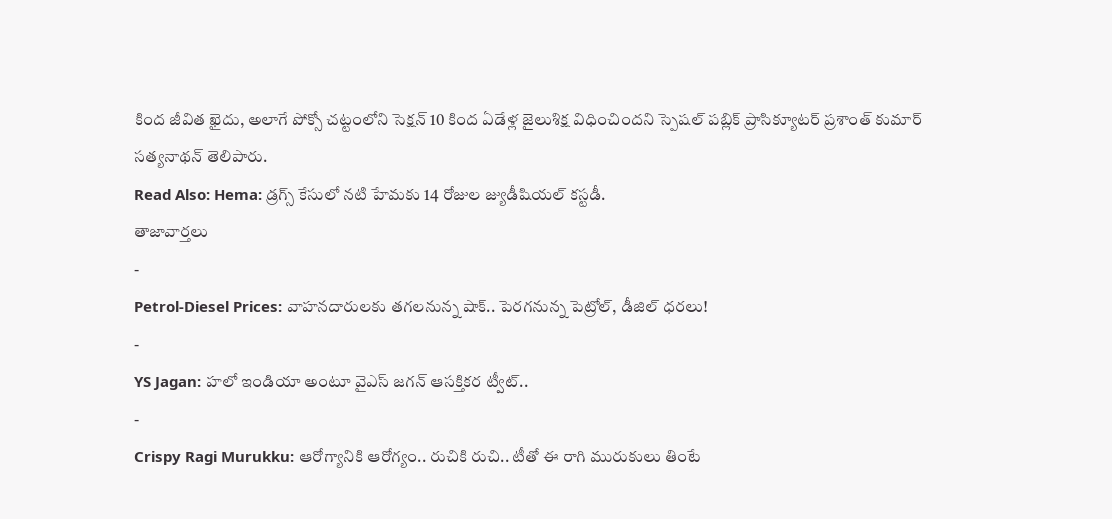కింద జీవిత ఖైదు, అలాగే పోక్సో చట్టంలోని సెక్షన్ 10 కింద ఏడేళ్ల జైలుశిక్ష విధించిందని స్పెషల్ పబ్లిక్ ప్రాసిక్యూటర్ ప్రశాంత్ కుమార్ సత్యనాథన్ తెలిపారు.
Read Also: Hema: డ్రగ్స్ కేసులో నటి హేమకు 14 రోజుల జ్యుడీషియల్ కస్టడీ.
తాజావార్తలు
-
Petrol-Diesel Prices: వాహనదారులకు తగలనున్న షాక్.. పెరగనున్న పెట్రోల్, డీజిల్ ధరలు!
-
YS Jagan: హలో ఇండియా అంటూ వైఎస్ జగన్ ఆసక్తికర ట్వీట్..
-
Crispy Ragi Murukku: ఆరోగ్యానికి ఆరోగ్యం.. రుచికి రుచి.. టీతో ఈ రాగి మురుకులు తింటే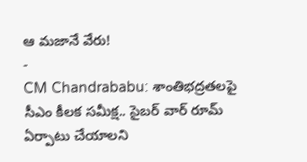ఆ మజానే వేరు!
-
CM Chandrababu: శాంతిభద్రతలపై సీఎం కీలక సమీక్ష.. సైబర్ వార్ రూమ్ ఏర్పాటు చేయాలని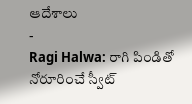ఆదేశాలు
-
Ragi Halwa: రాగి పిండితో నోరూరించే స్వీట్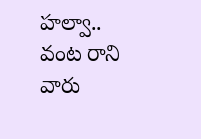హల్వా.. వంట రాని వారు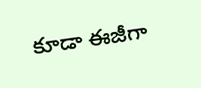కూడా ఈజీగా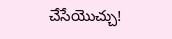చేసేయొచ్చు!